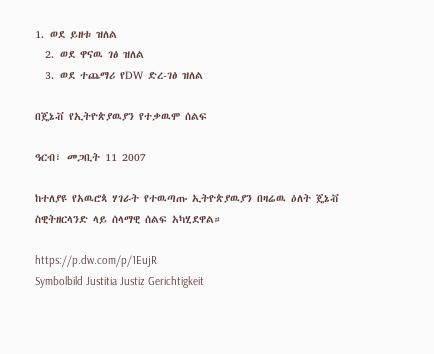1. ወደ ይዘቱ ዝለል
  2. ወደ ዋናዉ ገፅ ዝለል
  3. ወደ ተጨማሪ የDW ድረ-ገፅ ዝለል

በጄኔቭ የኢትዮጵያዉያን የተቃዉሞ ሰልፍ

ዓርብ፣ መጋቢት 11 2007

ከተለያዩ የአዉሮጳ ሃገራት የተዉጣጡ ኢትዮጵያዉያን በዛሬዉ ዕለት ጄኔቭ ስዊትዘርላንድ ላይ ሰላማዊ ሰልፍ አካሂደዋል።

https://p.dw.com/p/1EujR
Symbolbild Justitia Justiz Gerichtigkeit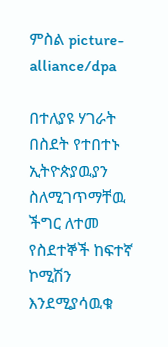ምስል picture-alliance/dpa

በተለያዩ ሃገራት በስደት የተበተኑ ኢትዮጵያዉያን ስለሚገጥማቸዉ ችግር ለተመ የስደተኞች ከፍተኛ ኮሚሽን እንደሚያሳዉቁ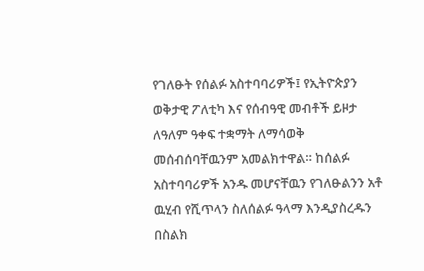የገለፁት የሰልፉ አስተባባሪዎች፤ የኢትዮጵያን ወቅታዊ ፖለቲካ እና የሰብዓዊ መብቶች ይዞታ ለዓለም ዓቀፍ ተቋማት ለማሳወቅ መሰብሰባቸዉንም አመልክተዋል። ከሰልፉ አስተባባሪዎች አንዱ መሆናቸዉን የገለፁልንን አቶ ዉሂብ የሺጥላን ስለሰልፉ ዓላማ እንዲያስረዱን በስልክ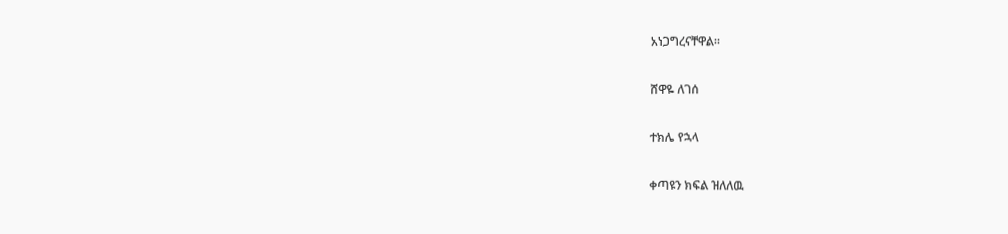አነጋግረናቸዋል።

ሸዋዬ ለገሰ

ተክሌ የኋላ

ቀጣዩን ክፍል ዝለለዉ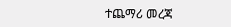ተጨማሪ መረጃ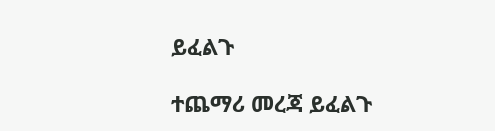ይፈልጉ

ተጨማሪ መረጃ ይፈልጉ